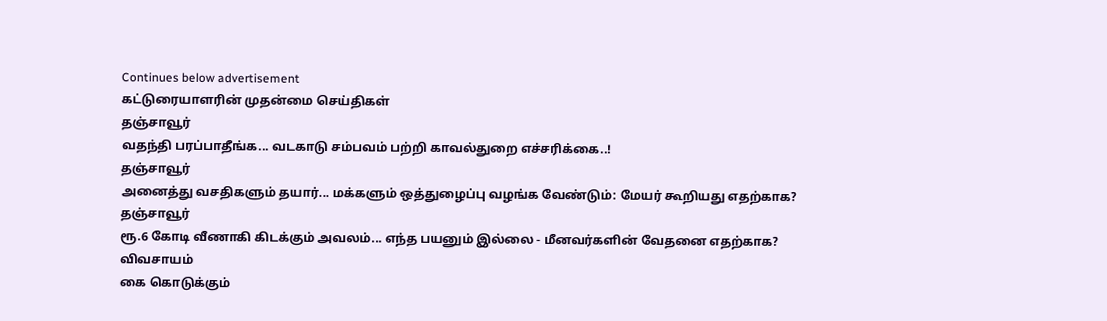Continues below advertisement
கட்டுரையாளரின் முதன்மை செய்திகள்
தஞ்சாவூர்
வதந்தி பரப்பாதீங்க... வடகாடு சம்பவம் பற்றி காவல்துறை எச்சரிக்கை..!
தஞ்சாவூர்
அனைத்து வசதிகளும் தயார்... மக்களும் ஒத்துழைப்பு வழங்க வேண்டும்: மேயர் கூறியது எதற்காக?
தஞ்சாவூர்
ரூ.6 கோடி வீணாகி கிடக்கும் அவலம்... எந்த பயனும் இல்லை - மீனவர்களின் வேதனை எதற்காக?
விவசாயம்
கை கொடுக்கும்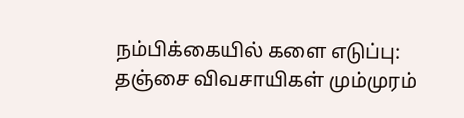நம்பிக்கையில் களை எடுப்பு: தஞ்சை விவசாயிகள் மும்முரம்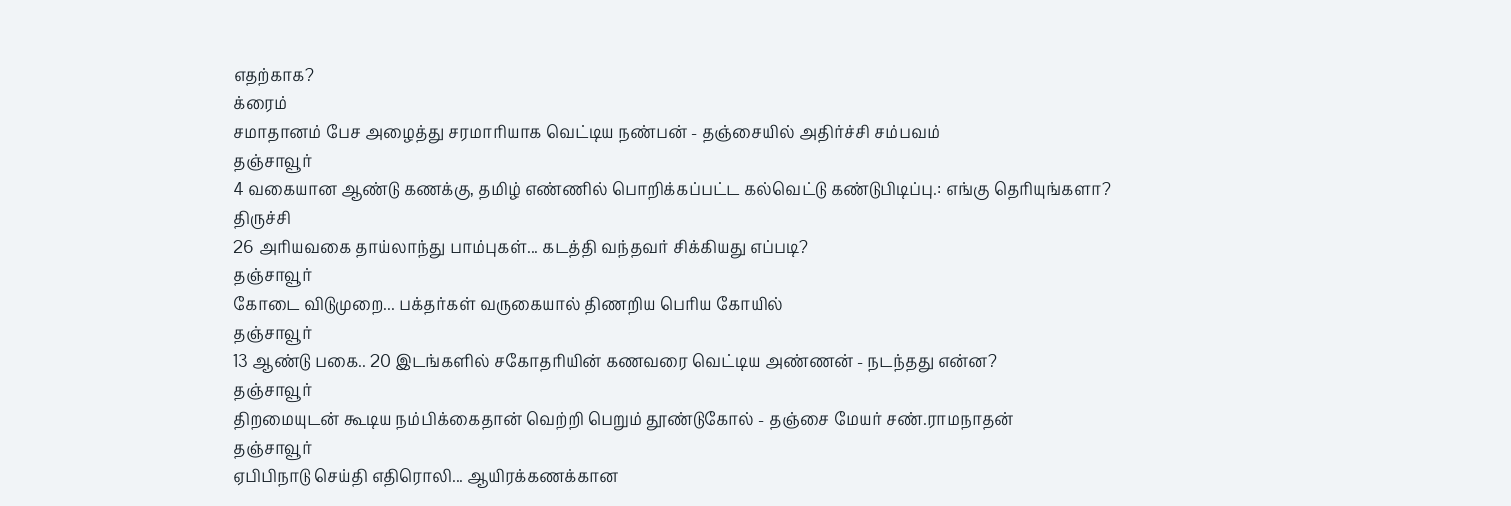எதற்காக?
க்ரைம்
சமாதானம் பேச அழைத்து சரமாரியாக வெட்டிய நண்பன் - தஞ்சையில் அதிர்ச்சி சம்பவம்
தஞ்சாவூர்
4 வகையான ஆண்டு கணக்கு, தமிழ் எண்ணில் பொறிக்கப்பட்ட கல்வெட்டு கண்டுபிடிப்பு.: எங்கு தெரியுங்களா?
திருச்சி
26 அரியவகை தாய்லாந்து பாம்புகள்... கடத்தி வந்தவர் சிக்கியது எப்படி?
தஞ்சாவூர்
கோடை விடுமுறை... பக்தர்கள் வருகையால் திணறிய பெரிய கோயில்
தஞ்சாவூர்
13 ஆண்டு பகை.. 20 இடங்களில் சகோதரியின் கணவரை வெட்டிய அண்ணன் - நடந்தது என்ன?
தஞ்சாவூர்
திறமையுடன் கூடிய நம்பிக்கைதான் வெற்றி பெறும் தூண்டுகோல் - தஞ்சை மேயர் சண்.ராமநாதன்
தஞ்சாவூர்
ஏபிபிநாடு செய்தி எதிரொலி... ஆயிரக்கணக்கான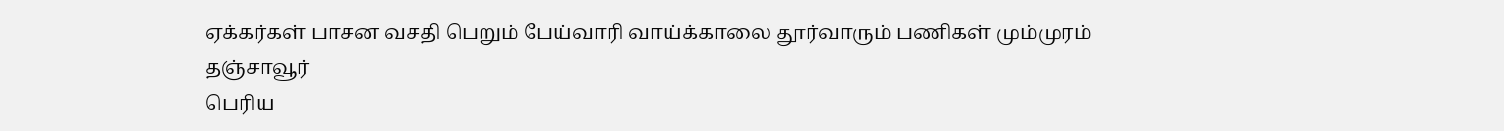ஏக்கர்கள் பாசன வசதி பெறும் பேய்வாரி வாய்க்காலை தூர்வாரும் பணிகள் மும்முரம்
தஞ்சாவூர்
பெரிய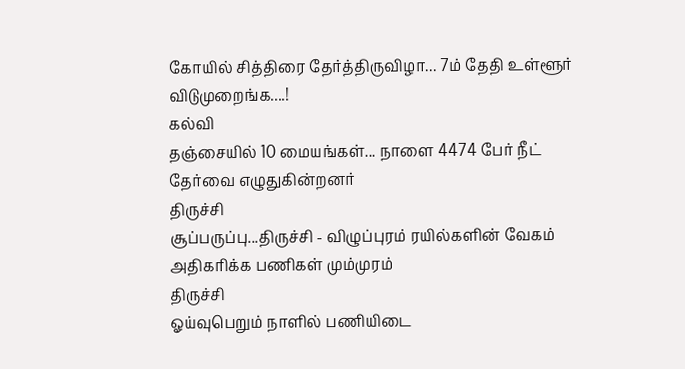கோயில் சித்திரை தேர்த்திருவிழா... 7ம் தேதி உள்ளூர் விடுமுறைங்க....!
கல்வி
தஞ்சையில் 10 மையங்கள்... நாளை 4474 பேர் நீட் தேர்வை எழுதுகின்றனர்
திருச்சி
சூப்பருப்பு...திருச்சி - விழுப்புரம் ரயில்களின் வேகம் அதிகரிக்க பணிகள் மும்முரம்
திருச்சி
ஓய்வுபெறும் நாளில் பணியிடை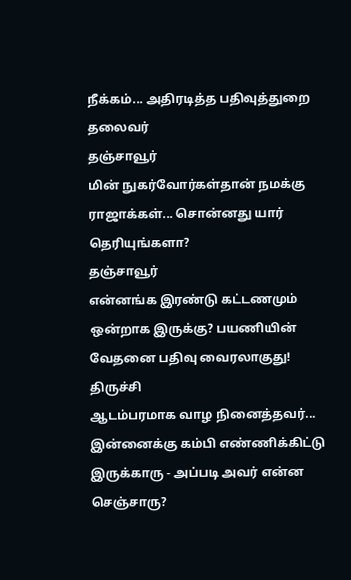நீக்கம்... அதிரடித்த பதிவுத்துறை தலைவர்
தஞ்சாவூர்
மின் நுகர்வோர்கள்தான் நமக்கு ராஜாக்கள்... சொன்னது யார் தெரியுங்களா?
தஞ்சாவூர்
என்னங்க இரண்டு கட்டணமும் ஒன்றாக இருக்கு? பயணியின் வேதனை பதிவு வைரலாகுது!
திருச்சி
ஆடம்பரமாக வாழ நினைத்தவர்... இன்னைக்கு கம்பி எண்ணிக்கிட்டு இருக்காரு - அப்படி அவர் என்ன செஞ்சாரு?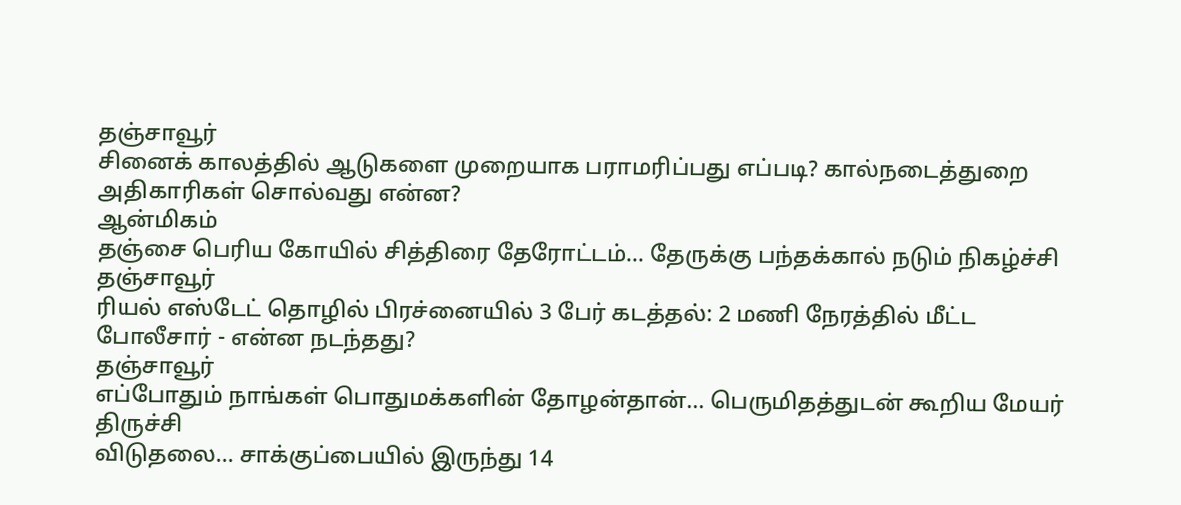தஞ்சாவூர்
சினைக் காலத்தில் ஆடுகளை முறையாக பராமரிப்பது எப்படி? கால்நடைத்துறை அதிகாரிகள் சொல்வது என்ன?
ஆன்மிகம்
தஞ்சை பெரிய கோயில் சித்திரை தேரோட்டம்... தேருக்கு பந்தக்கால் நடும் நிகழ்ச்சி
தஞ்சாவூர்
ரியல் எஸ்டேட் தொழில் பிரச்னையில் 3 பேர் கடத்தல்: 2 மணி நேரத்தில் மீட்ட போலீசார் - என்ன நடந்தது?
தஞ்சாவூர்
எப்போதும் நாங்கள் பொதுமக்களின் தோழன்தான்... பெருமிதத்துடன் கூறிய மேயர்
திருச்சி
விடுதலை... சாக்குப்பையில் இருந்து 14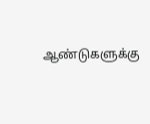ஆண்டுகளுக்கு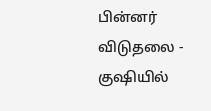பின்னர் விடுதலை - குஷியில்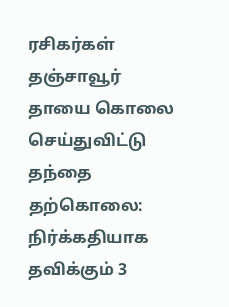ரசிகர்கள்
தஞ்சாவூர்
தாயை கொலை செய்துவிட்டு தந்தை தற்கொலை: நிர்க்கதியாக தவிக்கும் 3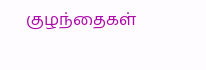குழந்தைகள்